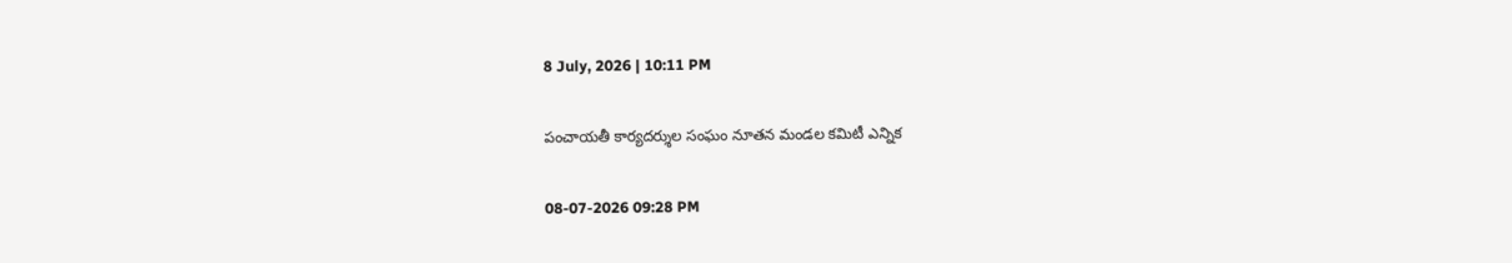8 July, 2026 | 10:11 PM

పంచాయతీ కార్యదర్శుల సంఘం నూతన మండల కమిటీ ఎన్నిక

08-07-2026 09:28 PM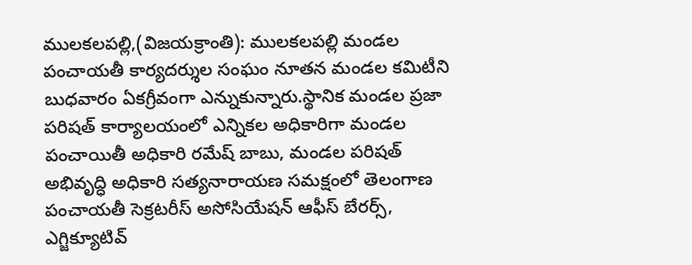ములకలపల్లి,(విజయక్రాంతి): ములకలపల్లి మండల పంచాయతీ కార్యదర్శుల సంఘం నూతన మండల కమిటీని బుధవారం ఏకగ్రీవంగా ఎన్నుకున్నారు.స్థానిక మండల ప్రజా పరిషత్ కార్యాలయంలో ఎన్నికల అధికారిగా మండల పంచాయితీ అధికారి రమేష్ బాబు, మండల పరిషత్ అభివృద్ధి అధికారి సత్యనారాయణ సమక్షంలో తెలంగాణ పంచాయతీ సెక్రటరీస్ అసోసియేషన్ ఆఫీస్ బేరర్స్, ఎగ్జిక్యూటివ్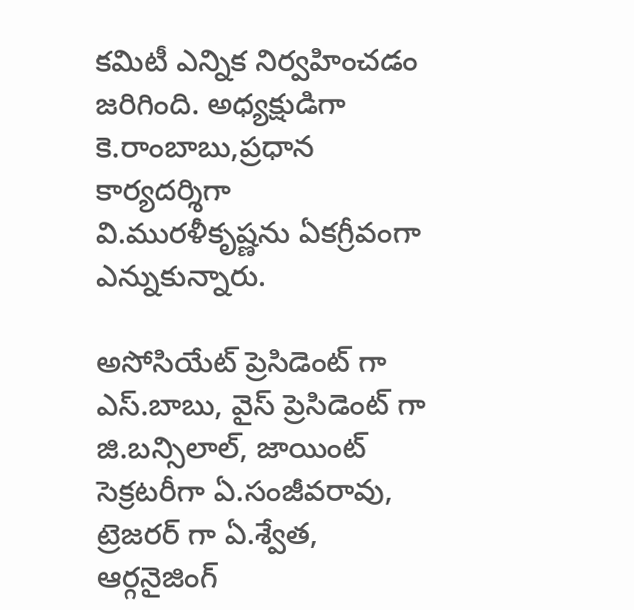కమిటీ ఎన్నిక నిర్వహించడం జరిగింది. అధ్యక్షుడిగా కె.రాంబాబు,ప్రధాన కార్యదర్శిగా వి.మురళీకృష్ణను ఏకగ్రీవంగా ఎన్నుకున్నారు.

అసోసియేట్ ప్రెసిడెంట్ గా ఎస్.బాబు, వైస్ ప్రెసిడెంట్ గా జి.బన్సిలాల్, జాయింట్ సెక్రటరీగా ఏ.సంజీవరావు, ట్రెజరర్ గా ఏ.శ్వేత, ఆర్గనైజింగ్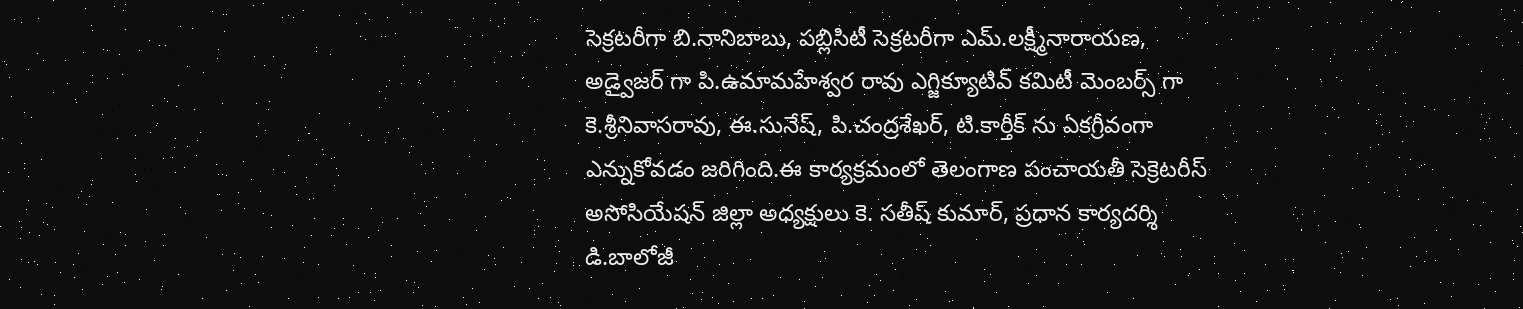సెక్రటరీగా బి.నానిబాబు, పబ్లిసిటీ సెక్రటరీగా ఎమ్.లక్ష్మీనారాయణ, అడ్వైజర్ గా పి.ఉమామహేశ్వర రావు ఎగ్జిక్యూటివ్ కమిటీ మెంబర్స్ గా కె.శ్రీనివాసరావు, ఈ.సునేష్, పి.చంద్రశేఖర్, టి.కార్తీక్ ను ఏకగ్రీవంగా ఎన్నుకోవడం జరిగింది.ఈ కార్యక్రమంలో తెలంగాణ పంచాయతీ సెక్రెటరీస్ అసోసియేషన్ జిల్లా అధ్యక్షులు కె. సతీష్ కుమార్, ప్రధాన కార్యదర్శి డి.బాలోజీ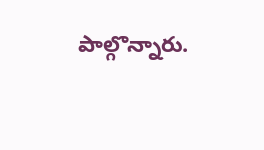పాల్గొన్నారు.